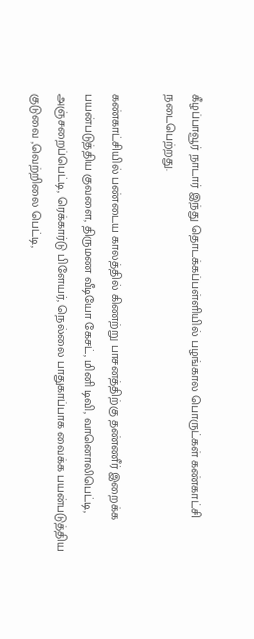கீழப்பாவூர் நாடார் இந்து தொடக்கப்பள்ளியில் பழங்கால பொருட்கள் கண்காட்சி நடைபெற்றது.

கண்காட்சியில் பண்டைய காலத்தில் கிணற்று பாசனத்திற்கு தண்ணீர் இறைக்க பயன்படுத்திய குவளை, திருமண வீடியோ கேசட், மினி டிவி, வானொலிபெட்டி, அஞ்சறைப்பெட்டி, ரெக்கார்டு பிளேயர், நெல்லை பாதுகாப்பாக வைக்க பயன்படுத்திய குடுவை ,வெற்றிலை பெட்டி,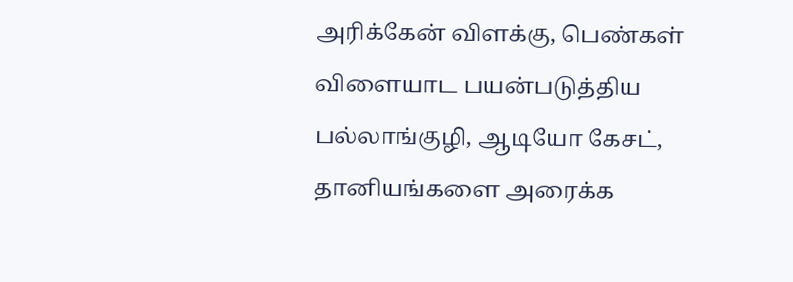அரிக்கேன் விளக்கு, பெண்கள் விளையாட பயன்படுத்திய பல்லாங்குழி, ஆடியோ கேசட், தானியங்களை அரைக்க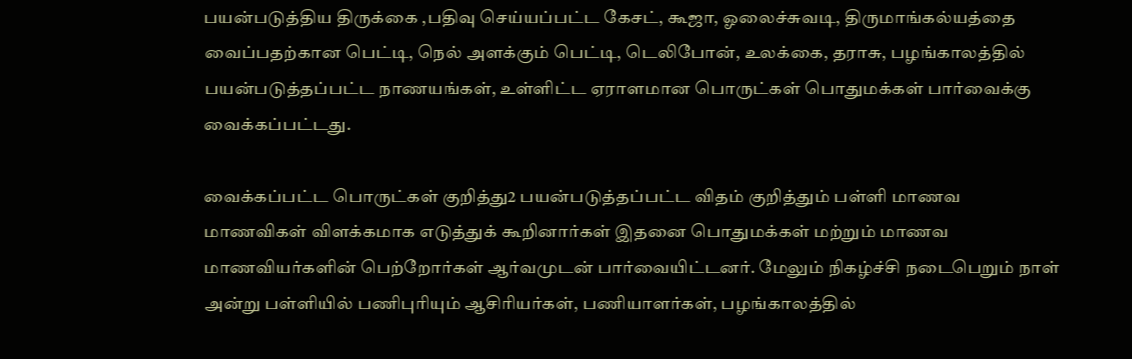பயன்படுத்திய திருக்கை ,பதிவு செய்யப்பட்ட கேசட், கூஜா, ஓலைச்சுவடி, திருமாங்கல்யத்தை வைப்பதற்கான பெட்டி, நெல் அளக்கும் பெட்டி, டெலிபோன், உலக்கை, தராசு, பழங்காலத்தில் பயன்படுத்தப்பட்ட நாணயங்கள், உள்ளிட்ட ஏராளமான பொருட்கள் பொதுமக்கள் பார்வைக்கு வைக்கப்பட்டது.

வைக்கப்பட்ட பொருட்கள் குறித்து2 பயன்படுத்தப்பட்ட விதம் குறித்தும் பள்ளி மாணவ மாணவிகள் விளக்கமாக எடுத்துக் கூறினார்கள் இதனை பொதுமக்கள் மற்றும் மாணவ மாணவியர்களின் பெற்றோர்கள் ஆர்வமுடன் பார்வையிட்டனர். மேலும் நிகழ்ச்சி நடைபெறும் நாள் அன்று பள்ளியில் பணிபுரியும் ஆசிரியர்கள், பணியாளர்கள், பழங்காலத்தில்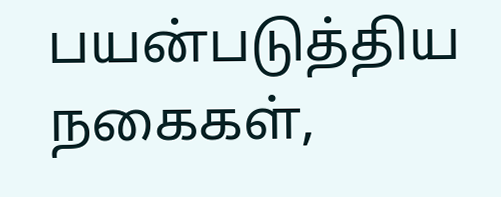பயன்படுத்திய நகைகள்,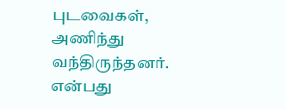புடவைகள், அணிந்து வந்திருந்தனர். என்பது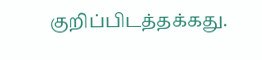குறிப்பிடத்தக்கது.